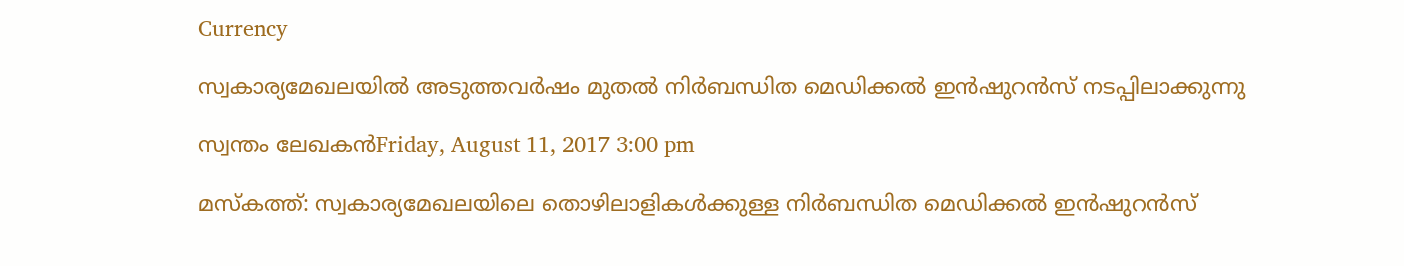Currency

സ്വകാര്യമേഖലയില്‍ അടുത്തവര്‍ഷം മുതല്‍ നിര്‍ബന്ധിത മെഡിക്കല്‍ ഇന്‍ഷുറന്‍സ് നടപ്പിലാക്കുന്നു

സ്വന്തം ലേഖകന്‍Friday, August 11, 2017 3:00 pm

മസ്‌കത്ത്: സ്വകാര്യമേഖലയിലെ തൊഴിലാളികള്‍ക്കുള്ള നിര്‍ബന്ധിത മെഡിക്കല്‍ ഇന്‍ഷുറന്‍സ്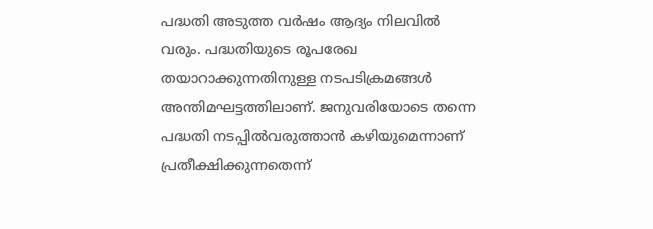പദ്ധതി അടുത്ത വര്‍ഷം ആദ്യം നിലവില്‍ വരും. പദ്ധതിയുടെ രൂപരേഖ തയാറാക്കുന്നതിനുള്ള നടപടിക്രമങ്ങള്‍ അന്തിമഘട്ടത്തിലാണ്. ജനുവരിയോടെ തന്നെ പദ്ധതി നടപ്പില്‍വരുത്താന്‍ കഴിയുമെന്നാണ് പ്രതീക്ഷിക്കുന്നതെന്ന്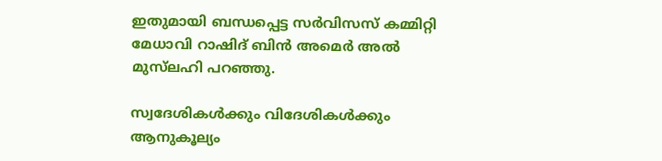ഇതുമായി ബന്ധപ്പെട്ട സര്‍വിസസ് കമ്മിറ്റി മേധാവി റാഷിദ് ബിന്‍ അമെര്‍ അല്‍ മുസ്‌ലഹി പറഞ്ഞു.

സ്വദേശികള്‍ക്കും വിദേശികള്‍ക്കും ആനുകൂല്യം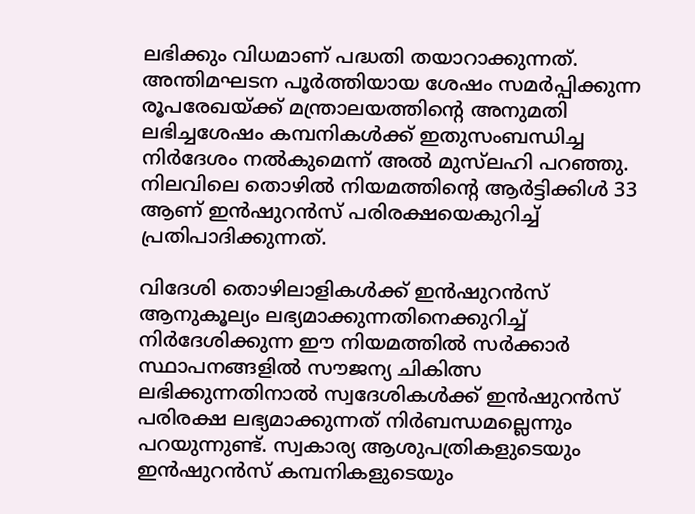ലഭിക്കും വിധമാണ് പദ്ധതി തയാറാക്കുന്നത്. അന്തിമഘടന പൂര്‍ത്തിയായ ശേഷം സമര്‍പ്പിക്കുന്ന രൂപരേഖയ്ക്ക് മന്ത്രാലയത്തിന്റെ അനുമതി ലഭിച്ചശേഷം കമ്പനികള്‍ക്ക് ഇതുസംബന്ധിച്ച നിര്‍ദേശം നല്‍കുമെന്ന് അല്‍ മുസ്‌ലഹി പറഞ്ഞു. നിലവിലെ തൊഴില്‍ നിയമത്തിന്റെ ആര്‍ട്ടിക്കിള്‍ 33 ആണ് ഇന്‍ഷുറന്‍സ് പരിരക്ഷയെകുറിച്ച് പ്രതിപാദിക്കുന്നത്.

വിദേശി തൊഴിലാളികള്‍ക്ക് ഇന്‍ഷുറന്‍സ് ആനുകൂല്യം ലഭ്യമാക്കുന്നതിനെക്കുറിച്ച് നിര്‍ദേശിക്കുന്ന ഈ നിയമത്തില്‍ സര്‍ക്കാര്‍ സ്ഥാപനങ്ങളില്‍ സൗജന്യ ചികിത്സ ലഭിക്കുന്നതിനാല്‍ സ്വദേശികള്‍ക്ക് ഇന്‍ഷുറന്‍സ് പരിരക്ഷ ലഭ്യമാക്കുന്നത് നിര്‍ബന്ധമല്ലെന്നും പറയുന്നുണ്ട്. സ്വകാര്യ ആശുപത്രികളുടെയും ഇന്‍ഷുറന്‍സ് കമ്പനികളുടെയും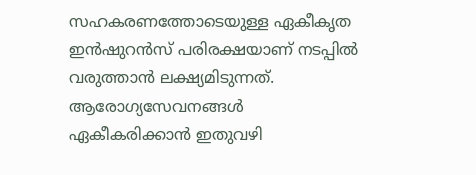സഹകരണത്തോടെയുള്ള ഏകീകൃത ഇന്‍ഷുറന്‍സ് പരിരക്ഷയാണ് നടപ്പില്‍ വരുത്താന്‍ ലക്ഷ്യമിടുന്നത്. ആരോഗ്യസേവനങ്ങള്‍ ഏകീകരിക്കാന്‍ ഇതുവഴി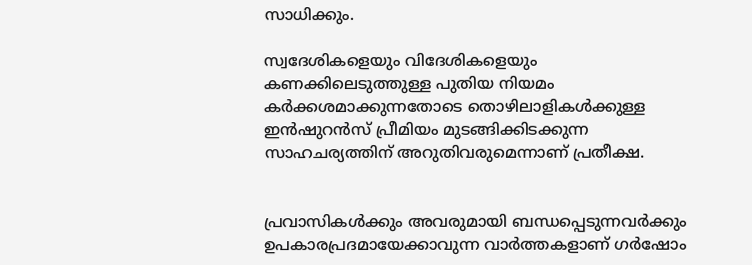സാധിക്കും.

സ്വദേശികളെയും വിദേശികളെയും കണക്കിലെടുത്തുള്ള പുതിയ നിയമം കര്‍ക്കശമാക്കുന്നതോടെ തൊഴിലാളികള്‍ക്കുള്ള ഇന്‍ഷുറന്‍സ് പ്രീമിയം മുടങ്ങിക്കിടക്കുന്ന സാഹചര്യത്തിന് അറുതിവരുമെന്നാണ് പ്രതീക്ഷ.


പ്രവാസികൾക്കും അവരുമായി ബന്ധപ്പെടുന്നവർക്കും ഉപകാരപ്രദമായേക്കാവുന്ന വാർത്തകളാണ് ഗർഷോം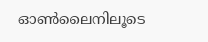ഓൺലൈനിലൂടെ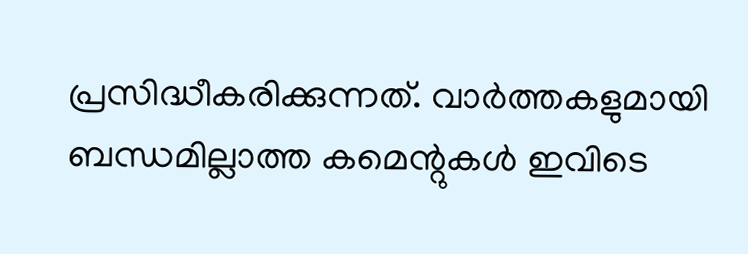പ്രസിദ്ധീകരിക്കുന്നത്. വാർത്തകളുമായി ബന്ധമില്ലാത്ത കമെന്റുകൾ ഇവിടെ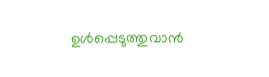ഉൾപ്പെടുത്തുവാൻ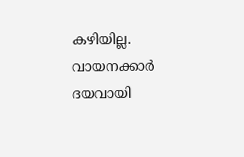കഴിയില്ല. വായനക്കാർ ദയവായി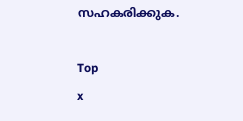സഹകരിക്കുക.

Top
x